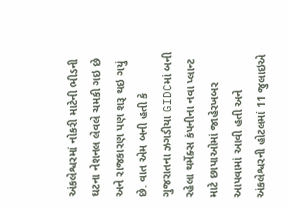અંકલેશ્વરમાં નોકરી માટેની ભીડની ઘટના નેશનલ લેવલે ચમકી ગઇ છે અને રાજકારણ પણ શરૂ થઇ ગયું છે. વાત એમ બની હતી કે ગુજરાતના ઝગડીયા GIDCમાં બની રહેલા થર્મેક્સ કંપનીના નવા પ્લાન્ટ માટે છાપાઓમાં જાહેરખબર આપવામાં આવી હતી અને અંકલેશ્વરની હોટલમાં 11 જુલાઇએ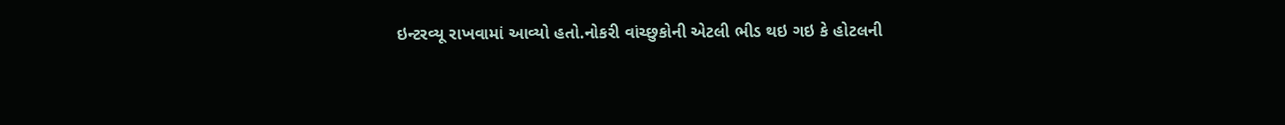ઇન્ટરવ્યૂ રાખવામાં આવ્યો હતો.નોકરી વાંચ્છુકોની એટલી ભીડ થઇ ગઇ કે હોટલની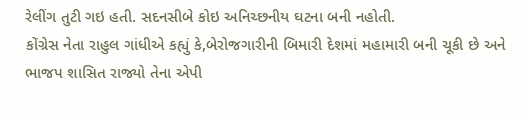રેલીંગ તુટી ગઇ હતી. સદનસીબે કોઇ અનિચ્છનીય ઘટના બની નહોતી.
કોંગ્રેસ નેતા રાહુલ ગાંધીએ કહ્યું કે,બેરોજગારીની બિમારી દેશમાં મહામારી બની ચૂકી છે અને ભાજપ શાસિત રાજ્યો તેના એપી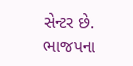સેન્ટર છે. ભાજપના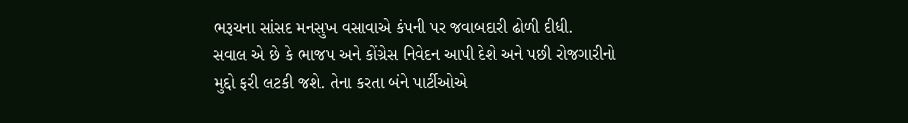ભરૂચના સાંસદ મનસુખ વસાવાએ કંપની પર જવાબદારી ઢોળી દીધી.
સવાલ એ છે કે ભાજપ અને કોંગ્રેસ નિવેદન આપી દેશે અને પછી રોજગારીનો મુદ્દો ફરી લટકી જશે. તેના કરતા બંને પાર્ટીઓએ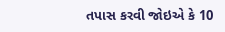તપાસ કરવી જોઇએ કે 10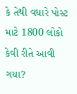કે તેથી વધારે પોસ્ટ માટે 1800 લોકો કેવી રીતે આવી ગયા?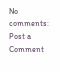No comments:
Post a Comment